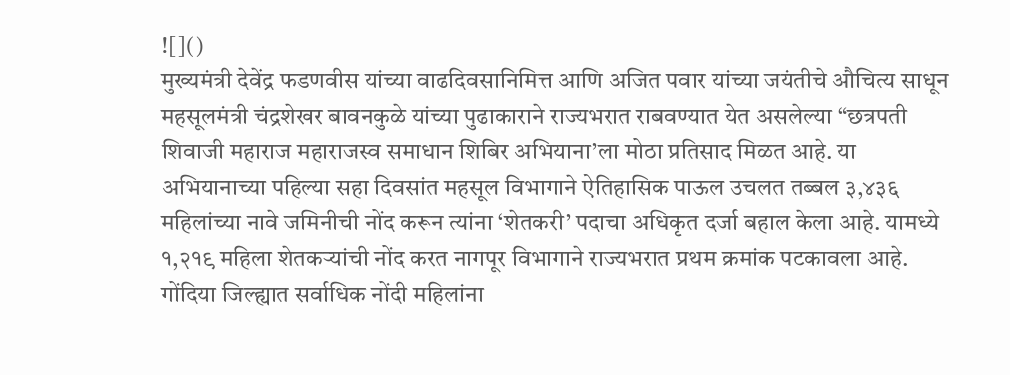![]()
मुख्यमंत्री देवेंद्र फडणवीस यांच्या वाढदिवसानिमित्त आणि अजित पवार यांच्या जयंतीचे औचित्य साधून महसूलमंत्री चंद्रशेखर बावनकुळे यांच्या पुढाकाराने राज्यभरात राबवण्यात येत असलेल्या “छत्रपती शिवाजी महाराज महाराजस्व समाधान शिबिर अभियाना’ला मोठा प्रतिसाद मिळत आहे. या अभियानाच्या पहिल्या सहा दिवसांत महसूल विभागाने ऐतिहासिक पाऊल उचलत तब्बल ३,४३६ महिलांच्या नावे जमिनीची नोंद करून त्यांना ‘शेतकरी’ पदाचा अधिकृत दर्जा बहाल केला आहे. यामध्ये १,२१९ महिला शेतकऱ्यांची नोंद करत नागपूर विभागाने राज्यभरात प्रथम क्रमांक पटकावला आहे. गोंदिया जिल्ह्यात सर्वाधिक नोंदी महिलांना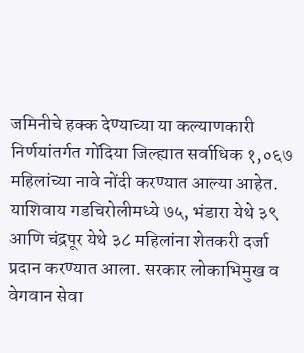जमिनीचे हक्क देण्याच्या या कल्याणकारी निर्णयांतर्गत गोंदिया जिल्ह्यात सर्वाधिक १,०६७ महिलांच्या नावे नोंदी करण्यात आल्या आहेत. याशिवाय गडचिरोलीमध्ये ७५, भंडारा येथे ३९ आणि चंद्रपूर येथे ३८ महिलांना शेतकरी दर्जा प्रदान करण्यात आला. सरकार लोकाभिमुख व वेगवान सेवा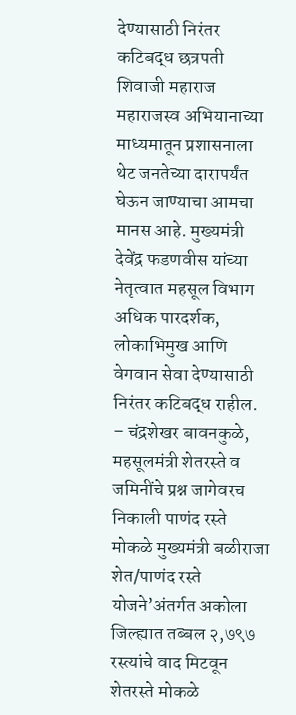देण्यासाठी निरंतर कटिबद्ध छत्रपती शिवाजी महाराज महाराजस्व अभियानाच्या माध्यमातून प्रशासनाला थेट जनतेच्या दारापर्यंत घेऊन जाण्याचा आमचा मानस आहे. मुख्यमंत्री देवेंद्र फडणवीस यांच्या नेतृत्वात महसूल विभाग अधिक पारदर्शक, लोकाभिमुख आणि वेगवान सेवा देण्यासाठी निरंतर कटिबद्ध राहील. – चंद्रशेखर बावनकुळे, महसूलमंत्री शेतरस्ते व जमिनींचे प्रश्न जागेवरच निकाली पाणंद रस्ते मोकळे मुख्यमंत्री बळीराजा शेत/पाणंद रस्ते योजने’अंतर्गत अकोला जिल्ह्यात तब्बल २,७९७ रस्त्यांचे वाद मिटवून शेतरस्ते मोकळे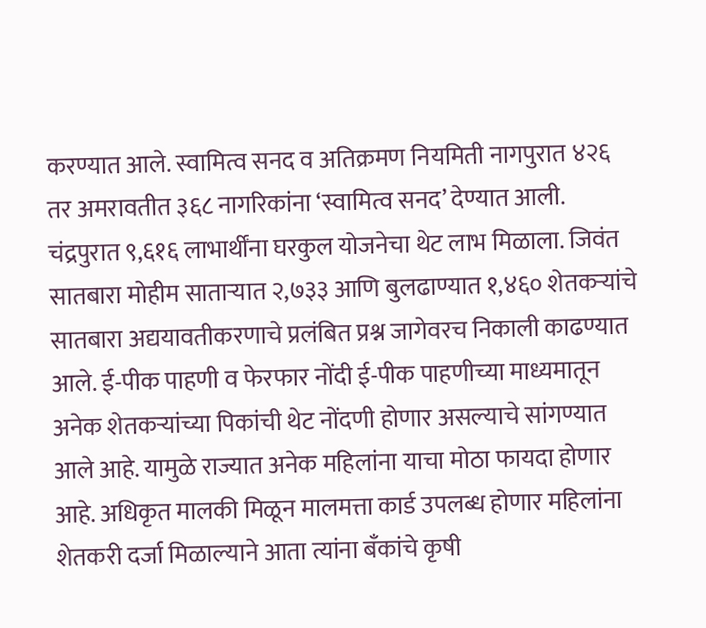करण्यात आले. स्वामित्व सनद व अतिक्रमण नियमिती नागपुरात ४२६ तर अमरावतीत ३६८ नागरिकांना ‘स्वामित्व सनद’ देण्यात आली. चंद्रपुरात ९,६१६ लाभार्थींना घरकुल योजनेचा थेट लाभ मिळाला. जिवंत सातबारा मोहीम साताऱ्यात २,७३३ आणि बुलढाण्यात १,४६० शेतकऱ्यांचे सातबारा अद्ययावतीकरणाचे प्रलंबित प्रश्न जागेवरच निकाली काढण्यात आले. ई-पीक पाहणी व फेरफार नोंदी ई-पीक पाहणीच्या माध्यमातून अनेक शेतकऱ्यांच्या पिकांची थेट नोंदणी होणार असल्याचे सांगण्यात आले आहे. यामुळे राज्यात अनेक महिलांना याचा मोठा फायदा होणार आहे. अधिकृत मालकी मिळून मालमत्ता कार्ड उपलब्ध होणार महिलांना शेतकरी दर्जा मिळाल्याने आता त्यांना बँकांचे कृषी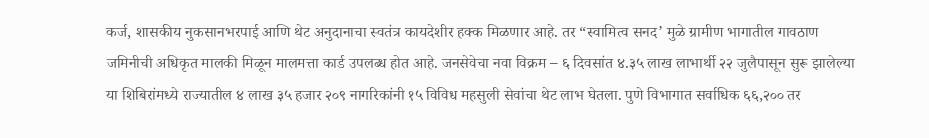कर्ज, शासकीय नुकसानभरपाई आणि थेट अनुदानाचा स्वतंत्र कायदेशीर हक्क मिळणार आहे. तर “स्वामित्व सनद’ मुळे ग्रामीण भागातील गावठाण जमिनीची अधिकृत मालकी मिळून मालमत्ता कार्ड उपलब्ध होत आहे. जनसेवेचा नवा विक्रम – ६ दिवसांत ४.३५ लाख लाभार्थी २२ जुलैपासून सुरू झालेल्या या शिबिरांमध्ये राज्यातील ४ लाख ३५ हजार २०९ नागरिकांनी १५ विविध महसुली सेवांचा थेट लाभ घेतला. पुणे विभागात सर्वाधिक ६६,२०० तर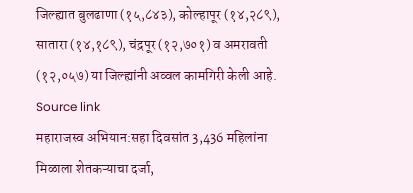जिल्ह्यात बुलढाणा (१५,८४३), कोल्हापूर (१४,२८९), सातारा (१४,१८९), चंद्रपूर (१२,७०१) व अमरावती (१२,०५७) या जिल्ह्यांनी अव्वल कामगिरी केली आहे.
Source link
महाराजस्व अभियान:सहा दिवसांत 3,436 महिलांना मिळाला शेतकऱ्याचा दर्जा,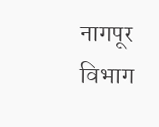नागपूर विभाग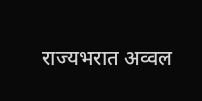राज्यभरात अव्वल